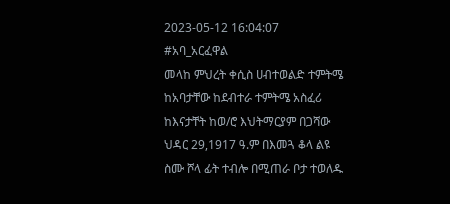2023-05-12 16:04:07
#አባ_አርፈዋል
መላከ ምህረት ቀሲስ ሀብተወልድ ተምትሜ ከአባታቸው ከደብተራ ተምትሜ አስፈሪ ከእናታቸት ከወ/ሮ እህትማርያም በጋሻው ህዳር 29,1917 ዓ.ም በእመጓ ቆላ ልዩ ስሙ ሾላ ፊት ተብሎ በሚጠራ ቦታ ተወለዱ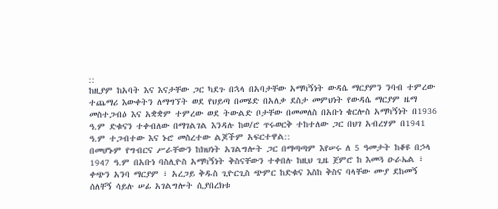::
ከዚያም ከአባት እና እናታቸው ጋር ካደጉ በኋላ በአባታቸው አማካኝነት ውዳሴ ማርያምን ንባብ ተምረው ተጨማሪ እውቀትን ለማግኘት ወደ የህይጣ በመሄድ በአለቃ ደስታ መምህነት የውዳሴ ማርያም ዜማ መስተጋብዕ እና አቋቋም ተምረው ወደ ትውልድ ቦታቸው በመመለስ በአቡነ ቄርሎስ አማካኝነት በ1936 ዓ.ም ድቁናን ተቀብለው በማገልገል እንዳሉ ከወ/ሮ ጥሩወርቅ ተከተለው ጋር በህገ አብረሃም በ1941 ዓ.ም ተጋብተው እና ኑሮ መስረተው ልጆችም አፍርተዋል::
በመሆኑም የግብርና ሥራቸውን ከክህነት አገልግሎት ጋር በማጣጣም እየሠሩ ለ 5 ዓመታት ከቆዩ በኃላ 1947 ዓ.ም በአቡነ ባስሊዮስ አማካኝነት ቅስናቸውን ተቀበሉ ከዚህ ጊዜ ጀምሮ ከ እመጓ ዑራኤል ፣ ቀጭን አንባ ማርያም ፣ አረጋይ ቅዱስ ጊዮርጊስ ጭምር ከድቁና እስከ ቅስና ባላቸው ሙያ ደከመኝ ሰለቸኝ ሳይሉ ሠፊ አገልግሎት ሲያበረክቱ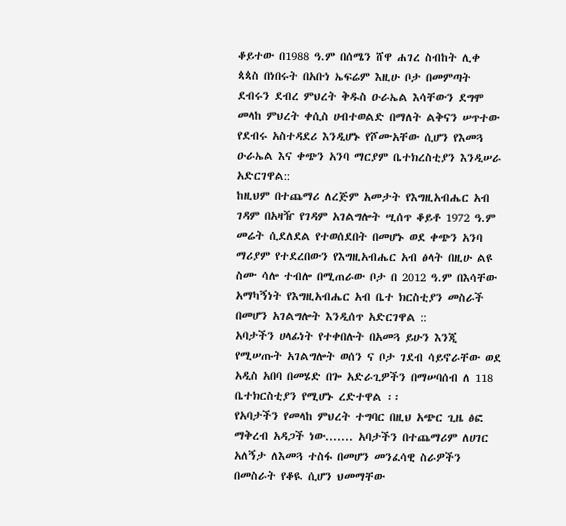ቆይተው በ1988 ዓ.ም በሰሜን ሸዋ ሐገረ ስብከት ሊቀ ጳጳስ በነበሩት በአቡነ ኤፍሬም እዚሁ ቦታ በመምጣት ደብሩን ደብረ ምህረት ቅዱስ ዑራኤል እሳቸውን ደግሞ መላከ ምህረት ቀሲስ ሀብተወልድ በማለት ልቅናን ሠጥተው የደብሩ አስተዳደሪ እንዲሆኑ የሾሙአቸው ሲሆን የእመጓ ዑራኤል እና ቀጭን አንባ ማርያም ቤተክረስቲያን እንዲሠራ አድርገዋል::
ከዚህም በተጨማሪ ለረጅም አመታት የእግዚአብሔር አብ ገዳም በአዛዥ የገዳም አገልግሎት ሢሰጥ ቆይቶ 1972 ዓ.ም መሬት ሲደለደል የተወሰደበት በመሆኑ ወደ ቀጭን አንባ ማሪያም የተደረበውን የእግዚአብሔር አብ ፅላት በዚሁ ልዩ ስሙ ሳሎ ተብሎ በሚጠራው ቦታ በ 2012 ዓ.ም በእሳቸው አማካኝነት የእግዚአብሔር አብ ቤተ ክርስቲያን መስራች በመሆን አገልግሎት እንዲሰጥ አድርገዋል ::
አባታችን ሀላፊነት የተቀበሉት በአመጓ ይሁን እንጂ የሚሠጡት አገልግሎት ወሰን ና ቦታ ገደብ ሳይኖራቸው ወደ አዲስ አበባ በመሄድ በጐ አድራጊዎችን በማሠባሰብ ለ 118 ቤተክርስቲያን የሚሆኑ ረድተዋል ፡፡
የአባታችን የመላከ ምህረት ተግባር በዚህ አጭር ጊዜ ፅፎ ማቅረብ አዳጋች ነው....... አባታችን በተጨማሪም ለሀገር አለኝታ ለእመጓ ተስፋ በመሆን መንፈሳዊ ስራዎችን በመስራት የቆዪ ሲሆን ህመማቸው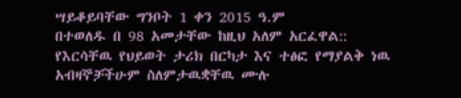ሣይቆይባቸው ግንቦት 1 ቀን 2015 ዓ.ም
በተወለዱ በ 98 አመታቸው ከዚህ አለም አርፈዋል::
የእርሳቸዉ የህይወት ታሪክ በርካታ እና ተፅፎ የማያልቅ ነዉ
አብዛኞቻችሁም ስለምታዉቋቸዉ ሙሉ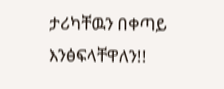ታሪካቸዉን በቀጣይ እንፅፍላቸዋለን!!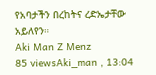የአባታችን በረከትና ረድኤታቸው አይለየን።
Aki Man Z Menz
85 viewsAki_man , 13:04